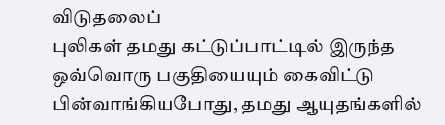விடுதலைப்
புலிகள் தமது கட்டுப்பாட்டில் இருந்த ஒவ்வொரு பகுதியையும் கைவிட்டு
பின்வாங்கியபோது, தமது ஆயுதங்களில்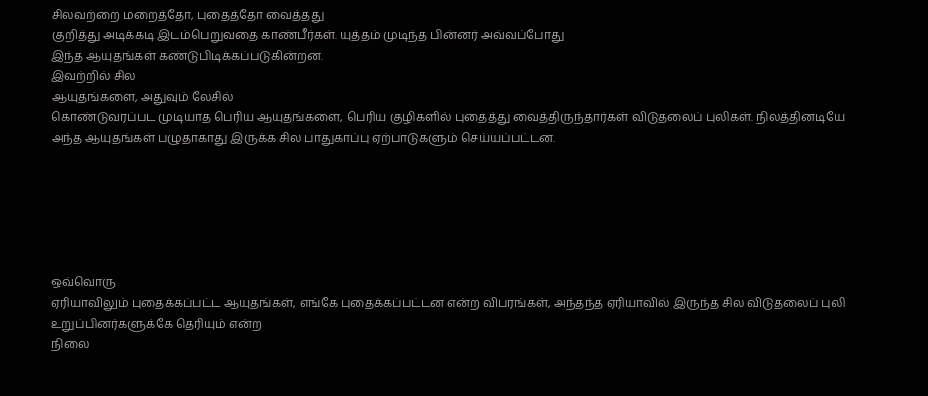சிலவற்றை மறைத்தோ, புதைத்தோ வைத்தது
குறித்து அடிக்கடி இடம்பெறுவதை காண்பீர்கள். யுத்தம் முடிந்த பின்னர் அவ்வப்போது
இந்த ஆயுதங்கள் கண்டுபிடிக்கப்படுகின்றன.
இவற்றில் சில
ஆயுதங்களை, அதுவும் லேசில்
கொண்டுவரப்பட முடியாத பெரிய ஆயுதங்களை, பெரிய குழிகளில் புதைத்து வைத்திருந்தார்கள் விடுதலைப் புலிகள். நிலத்தினடியே
அந்த ஆயுதங்கள் பழுதாகாது இருக்க சில பாதுகாப்பு ஏற்பாடுகளும் செய்யப்பட்டன.






ஒவ்வொரு
ஏரியாவிலும் புதைக்கப்பட்ட ஆயுதங்கள், எங்கே புதைக்கப்பட்டன என்ற விபரங்கள், அந்தந்த ஏரியாவில் இருந்த சில விடுதலைப் புலி உறுப்பினர்களுக்கே தெரியும் என்ற
நிலை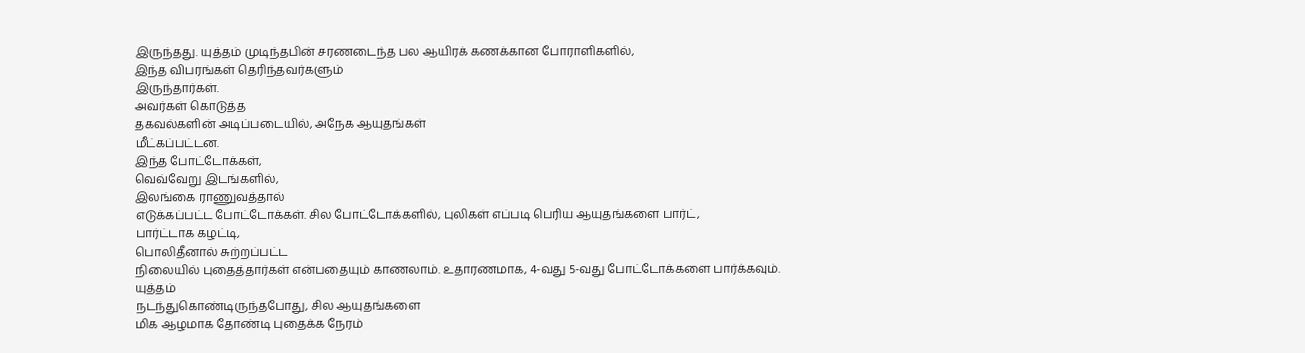இருந்தது. யுத்தம் முடிந்தபின் சரணடைந்த பல ஆயிரக் கணக்கான போராளிகளில்,
இந்த விபரங்கள் தெரிந்தவர்களும்
இருந்தார்கள்.
அவர்கள் கொடுத்த
தகவல்களின் அடிப்படையில், அநேக ஆயுதங்கள்
மீட்கப்பட்டன.
இந்த போட்டோக்கள்,
வெவ்வேறு இடங்களில்,
இலங்கை ராணுவத்தால்
எடுக்கப்பட்ட போட்டோக்கள். சில போட்டோக்களில், புலிகள் எப்படி பெரிய ஆயுதங்களை பார்ட்,
பார்ட்டாக கழட்டி,
பொலிதீனால் சுற்றப்பட்ட
நிலையில் புதைத்தார்கள் என்பதையும் காணலாம். உதாரணமாக, 4-வது 5-வது போட்டோக்களை பார்க்கவும்.
யுத்தம்
நடந்துகொண்டிருந்தபோது, சில ஆயுதங்களை
மிக ஆழமாக தோண்டி புதைக்க நேரம்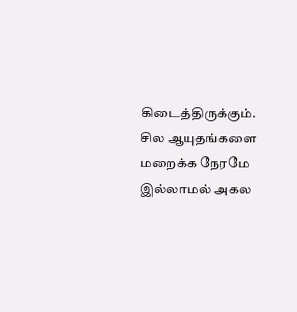கிடைத்திருக்கும். சில ஆயுதங்களை மறைக்க நேரமே
இல்லாமல் அகல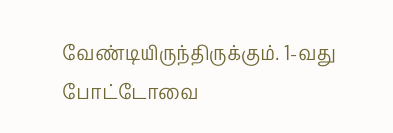வேண்டியிருந்திருக்கும். 1-வது போட்டோவை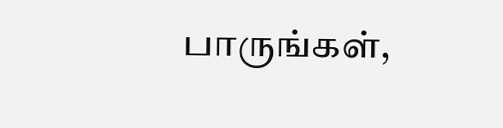பாருங்கள்,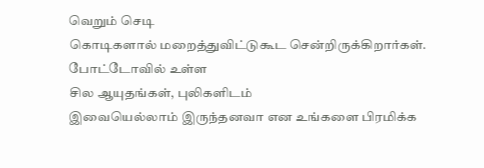வெறும் செடி
கொடிகளால் மறைத்துவிட்டுகூட சென்றிருக்கிறார்கள்.
போட்டோவில் உள்ள
சில ஆயுதங்கள், புலிகளிடம்
இவையெல்லாம் இருந்தனவா என உங்களை பிரமிக்க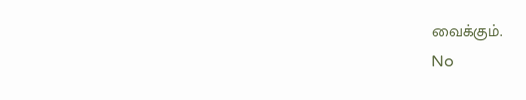வைக்கும்.
No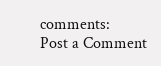comments:
Post a Comment